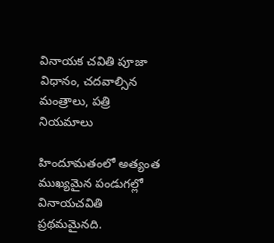వినాయక చవితి పూజా విధానం, చదవాల్సిన మంత్రాలు, పత్రి నియమాలు

హిందూమతంలో అత్యంత ముఖ్యమైన పండుగల్లో వినాయచవితి ప్రథమమైనది.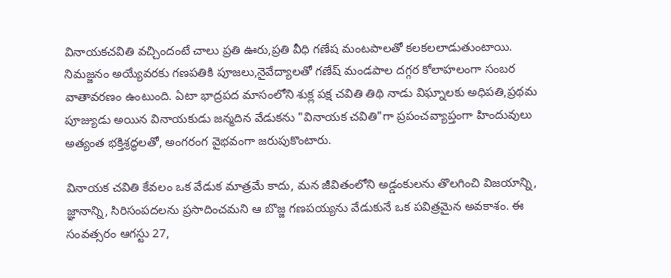వినాయకచవితి వచ్చిందంటే చాలు ప్రతి ఊరు,ప్రతి వీధి గణేష మంటపాలతో కలకలలాడుతుంటాయి. నిమజ్జనం అయ్యేవరకు గణపతికి పూజలు,నైవేద్యాలతో గణేష్ మండపాల దగ్గర కోలాహలంగా సంబర వాతావరణం ఉంటుంది. ఏటా భాద్రపద మాసంలోని శుక్ల పక్ష చవితి తిథి నాడు విఘ్నాలకు అధిపతి,ప్రథమ పూజ్యుడు అయిన వినాయకుడు జన్మదిన వేడుకను "వినాయక చవితి"గా ప్రపంచవ్యాప్తంగా హిందువులు అత్యంత భక్తిశ్రద్ధలతో, అంగరంగ వైభవంగా జరుపుకొంటారు.

వినాయక చవితి కేవలం ఒక వేడుక మాత్రమే కాదు, మన జీవితంలోని అడ్డంకులను తొలగించి విజయాన్ని, జ్ఞానాన్ని, సిరిసంపదలను ప్రసాదించమని ఆ బొజ్జ గణపయ్యను వేడుకునే ఒక పవిత్రమైన అవకాశం. ఈ సంవత్సరం ఆగస్టు 27,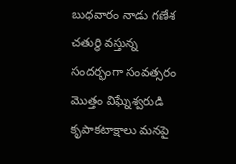బుధవారం నాడు గణేశ చతుర్థి వస్తున్న సందర్భంగా సంవత్సరం మొత్తం విఘ్నేశ్వరుడి కృపాకటాక్షాలు మనపై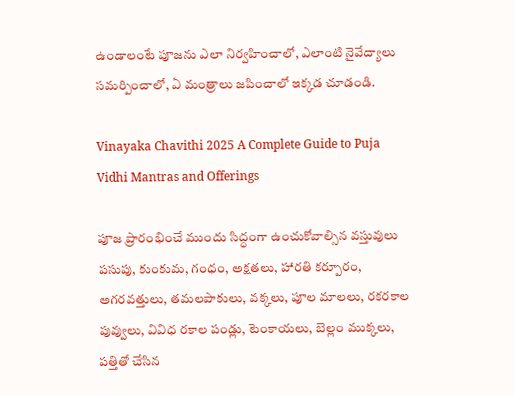ఉండాలంటే పూజను ఎలా నిర్వహించాలో, ఎలాంటి నైవేద్యాలు సమర్పించాలో, ఏ మంత్రాలు జపించాలో ఇక్కడ చూడండి.

Vinayaka Chavithi 2025 A Complete Guide to Puja Vidhi Mantras and Offerings

పూజ ప్రారంభించే ముందు సిద్ధంగా ఉంచుకోవాల్సిన వస్తువులు
పసుపు, కుంకుమ, గంధం, అక్షతలు, హారతి కర్పూరం, అగరవత్తులు, తమలపాకులు, వక్కలు, పూల మాలలు, రకరకాల పువ్వులు, వివిధ రకాల పండ్లు, టెంకాయలు, బెల్లం ముక్కలు, పత్తితో చేసిన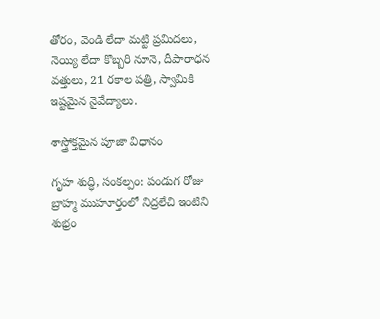తోరం, వెండి లేదా మట్టి ప్రమిదలు, నెయ్యి లేదా కొబ్బరి నూనె, దీపారాధన వత్తులు, 21 రకాల పత్రి, స్వామికి ఇష్టమైన నైవేద్యాలు.

శాస్త్రోక్తమైన పూజా విధానం

గృహ శుద్ధి, సంకల్పం: పండుగ రోజు బ్రాహ్మ ముహూర్తంలో నిద్రలేచి ఇంటిని శుభ్రం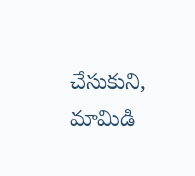చేసుకుని, మామిడి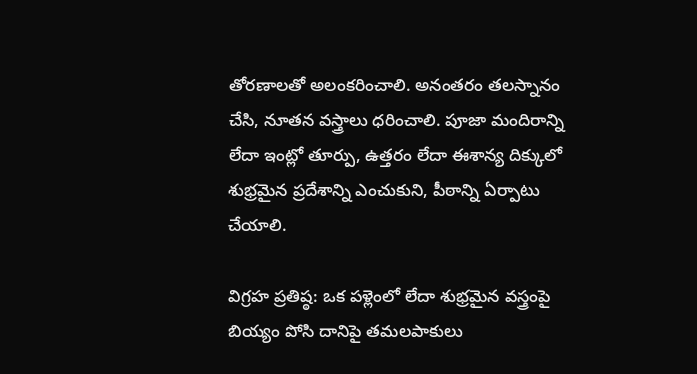తోరణాలతో అలంకరించాలి. అనంతరం తలస్నానం చేసి, నూతన వస్త్రాలు ధరించాలి. పూజా మందిరాన్ని లేదా ఇంట్లో తూర్పు, ఉత్తరం లేదా ఈశాన్య దిక్కులో శుభ్రమైన ప్రదేశాన్ని ఎంచుకుని, పీఠాన్ని ఏర్పాటు చేయాలి.

విగ్రహ ప్రతిష్ఠ: ఒక పళ్లెంలో లేదా శుభ్రమైన వస్త్రంపై బియ్యం పోసి దానిపై తమలపాకులు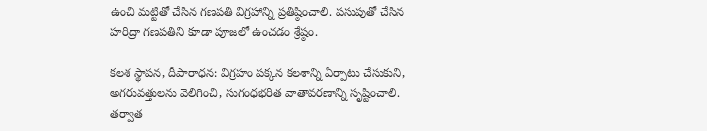ఉంచి మట్టితో చేసిన గణపతి విగ్రహాన్ని ప్రతిష్ఠించాలి. పసుపుతో చేసిన హరిద్రా గణపతిని కూడా పూజలో ఉంచడం శ్రేష్ఠం.

కలశ స్థాపన, దీపారాధన: విగ్రహం పక్కన కలశాన్ని ఏర్పాటు చేసుకుని, అగరువత్తులను వెలిగించి, సుగంధభరిత వాతావరణాన్ని సృష్టించాలి. తర్వాత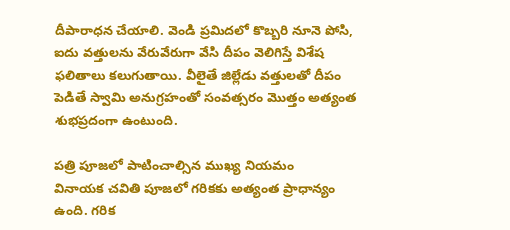దీపారాధన చేయాలి. వెండి ప్రమిదలో కొబ్బరి నూనె పోసి, ఐదు వత్తులను వేరువేరుగా వేసి దీపం వెలిగిస్తే విశేష ఫలితాలు కలుగుతాయి. వీలైతే జిల్లేడు వత్తులతో దీపం పెడితే స్వామి అనుగ్రహంతో సంవత్సరం మొత్తం అత్యంత శుభప్రదంగా ఉంటుంది.

పత్రి పూజలో పాటించాల్సిన ముఖ్య నియమం
వినాయక చవితి పూజలో గరికకు అత్యంత ప్రాధాన్యం ఉంది. గరిక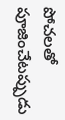పోచలతో పూజించేటప్పుడు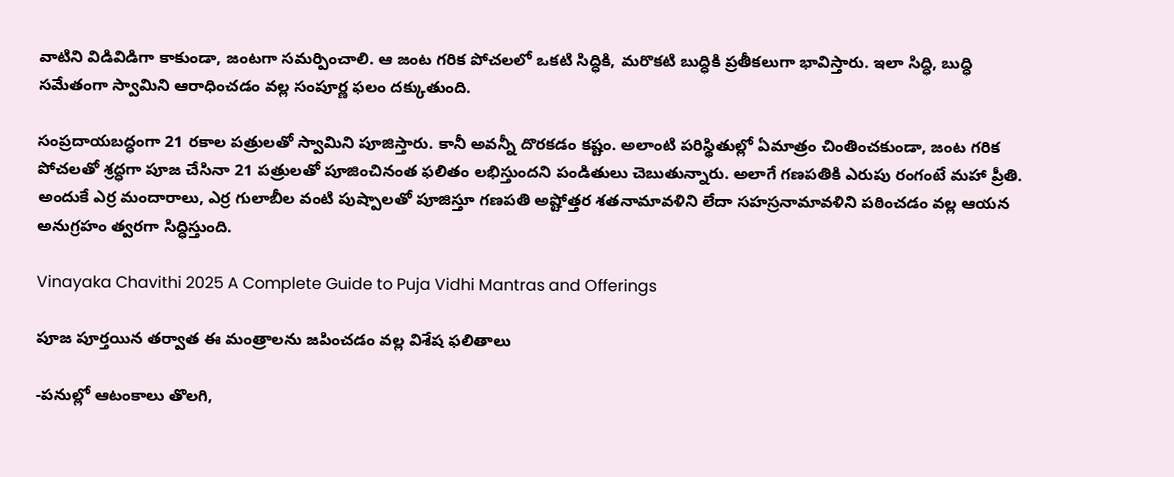వాటిని విడివిడిగా కాకుండా, జంటగా సమర్పించాలి. ఆ జంట గరిక పోచలలో ఒకటి సిద్ధికి, మరొకటి బుద్ధికి ప్రతీకలుగా భావిస్తారు. ఇలా సిద్ధి, బుద్ధి సమేతంగా స్వామిని ఆరాధించడం వల్ల సంపూర్ణ ఫలం దక్కుతుంది.

సంప్రదాయబద్ధంగా 21 రకాల పత్రులతో స్వామిని పూజిస్తారు. కానీ అవన్నీ దొరకడం కష్టం. అలాంటి పరిస్థితుల్లో ఏమాత్రం చింతించకుండా, జంట గరిక పోచలతో శ్రద్ధగా పూజ చేసినా 21 పత్రులతో పూజించినంత ఫలితం లభిస్తుందని పండితులు చెబుతున్నారు. అలాగే గణపతికి ఎరుపు రంగంటే మహా ప్రీతి. అందుకే ఎర్ర మందారాలు, ఎర్ర గులాబీల వంటి పుష్పాలతో పూజిస్తూ గణపతి అష్టోత్తర శతనామావళిని లేదా సహస్రనామావళిని పఠించడం వల్ల ఆయన అనుగ్రహం త్వరగా సిద్ధిస్తుంది.

Vinayaka Chavithi 2025 A Complete Guide to Puja Vidhi Mantras and Offerings

పూజ పూర్తయిన తర్వాత ఈ మంత్రాలను జపించడం వల్ల విశేష ఫలితాలు

-పనుల్లో ఆటంకాలు తొలగి,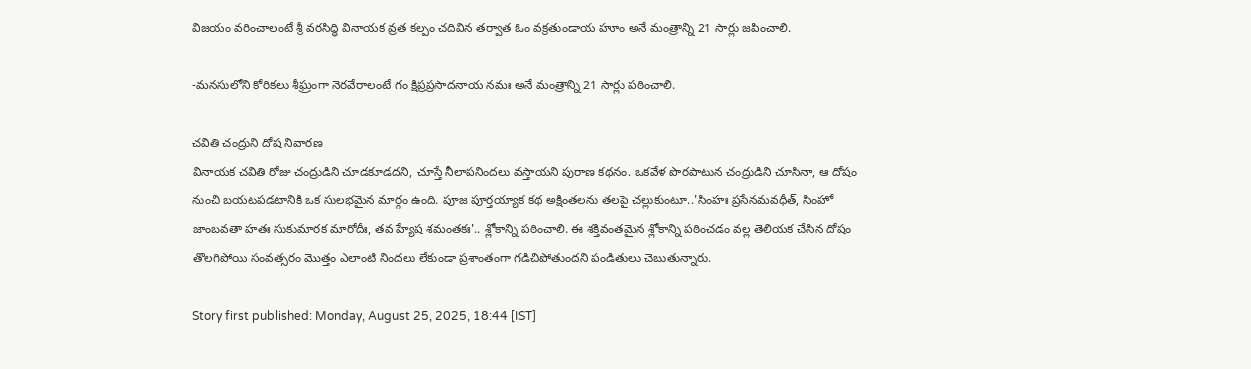విజయం వరించాలంటే శ్రీ వరసిద్ధి వినాయక వ్రత కల్పం చదివిన తర్వాత ఓం వక్రతుండాయ హూం అనే మంత్రాన్ని 21 సార్లు జపించాలి.

-మనసులోని కోరికలు శీఘ్రంగా నెరవేరాలంటే గం క్షిప్రప్రసాదనాయ నమః అనే మంత్రాన్ని 21 సార్లు పఠించాలి.

చవితి చంద్రుని దోష నివారణ
వినాయక చవితి రోజు చంద్రుడిని చూడకూడదని, చూస్తే నీలాపనిందలు వస్తాయని పురాణ కథనం. ఒకవేళ పొరపాటున చంద్రుడిని చూసినా, ఆ దోషం నుంచి బయటపడటానికి ఒక సులభమైన మార్గం ఉంది. పూజ పూర్తయ్యాక కథ అక్షింతలను తలపై చల్లుకుంటూ..'సింహః ప్రసేనమవధీత్, సింహో జాంబవతా హతః సుకుమారక మారోదీః, తవ హ్యేష శమంతకః'.. శ్లోకాన్ని పఠించాలి. ఈ శక్తివంతమైన శ్లోకాన్ని పఠించడం వల్ల తెలియక చేసిన దోషం తొలగిపోయి సంవత్సరం మొత్తం ఎలాంటి నిందలు లేకుండా ప్రశాంతంగా గడిచిపోతుందని పండితులు చెబుతున్నారు.

Story first published: Monday, August 25, 2025, 18:44 [IST]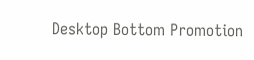Desktop Bottom Promotion